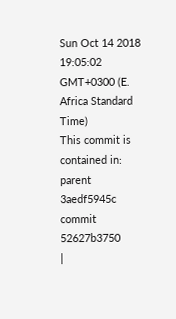Sun Oct 14 2018 19:05:02 GMT+0300 (E. Africa Standard Time)
This commit is contained in:
parent
3aedf5945c
commit
52627b3750
|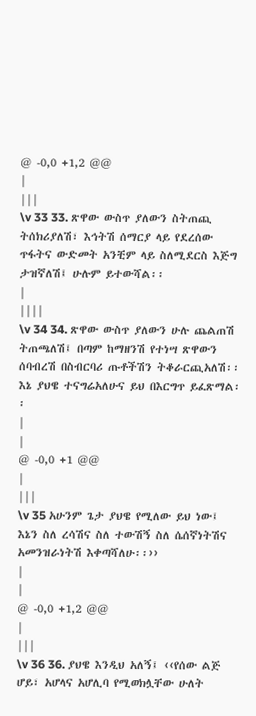@ -0,0 +1,2 @@
|
|||
\v 33 33. ጽዋው ውስጥ ያለውን ስትጠጪ ትሰክሪያለሽ፣ እኅትሽ ሰማርያ ላይ የደረሰው ጥፋትና ውድመት አንቺም ላይ ስለሚደርስ እጅግ ታዝኛለሽ፤ ሁሉም ይተውሻል፡፡
|
||||
\v 34 34. ጽዋው ውስጥ ያለውን ሁሉ ጨልጠሽ ትጠጫለሽ፤ በጣም ከማዘንሽ የተነሣ ጽዋውን ሰባብረሽ በስብርባሪ ጡቶችሽን ትቆራርጪአለሽ፡፡ እኔ ያህዌ ተናግሬአለሁና ይህ በእርግጥ ይፈጽማል፡፡
|
|
@ -0,0 +1 @@
|
|||
\v 35 አሁንም ጌታ ያህዌ የሚለው ይህ ነው፤ እኔን ስለ ረሳሽና ስለ ተውሽኝ ስለ ሴሰኛነትሽና አመንዝራነትሽ እቀጣሻለሁ፡፡››
|
|
@ -0,0 +1,2 @@
|
|||
\v 36 36. ያህዌ እንዲህ አለኝ፤ ‹‹የሰው ልጅ ሆይ፣ አሆላና አሆሊባ የሚወክሏቸው ሁለት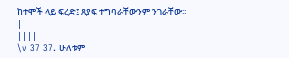ከተሞች ላይ ፍረድ፤ ጸያፍ ተግባራቸውንም ንገራቸው፡፡
|
||||
\v 37 37. ሁለቱም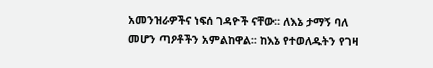አመንዝራዎችና ነፍሰ ገዳዮች ናቸው፡፡ ለእኔ ታማኝ ባለ መሆን ጣዖቶችን አምልከዋል፡፡ ከእኔ የተወለዱትን የገዛ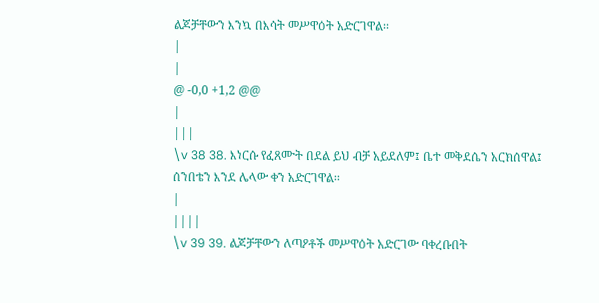ልጆቻቸውን እንኳ በእሳት መሥዋዕት አድርገዋል፡፡
|
|
@ -0,0 +1,2 @@
|
|||
\v 38 38. እነርሱ የፈጸሙት በደል ይህ ብቻ አይደለም፤ ቤተ መቅደሴን አርክሰዋል፤ ሰንበቴን እንደ ሌላው ቀን አድርገዋል፡፡
|
||||
\v 39 39. ልጆቻቸውን ለጣዖቶች መሥዋዕት አድርገው ባቀረቡበት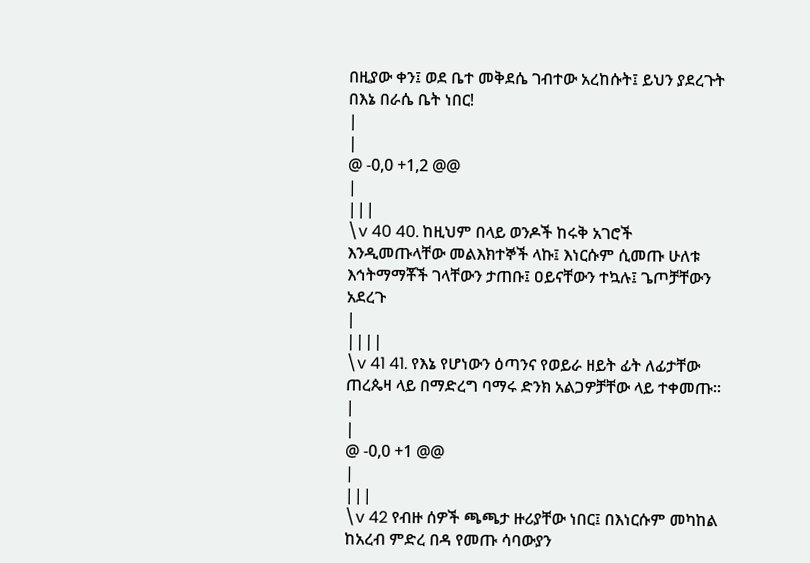በዚያው ቀን፤ ወደ ቤተ መቅደሴ ገብተው አረከሱት፤ ይህን ያደረጉት በእኔ በራሴ ቤት ነበር!
|
|
@ -0,0 +1,2 @@
|
|||
\v 40 40. ከዚህም በላይ ወንዶች ከሩቅ አገሮች እንዲመጡላቸው መልእክተኞች ላኩ፤ እነርሱም ሲመጡ ሁለቱ እኅትማማቾች ገላቸውን ታጠቡ፤ ዐይናቸውን ተኳሉ፤ ጌጦቻቸውን አደረጉ
|
||||
\v 41 41. የእኔ የሆነውን ዕጣንና የወይራ ዘይት ፊት ለፊታቸው ጠረጴዛ ላይ በማድረግ ባማሩ ድንክ አልጋዎቻቸው ላይ ተቀመጡ፡፡
|
|
@ -0,0 +1 @@
|
|||
\v 42 የብዙ ሰዎች ጫጫታ ዙሪያቸው ነበር፤ በእነርሱም መካከል ከአረብ ምድረ በዳ የመጡ ሳባውያን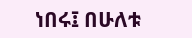ነበሩ፤ በሁለቱ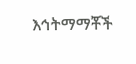እኅትማማቾች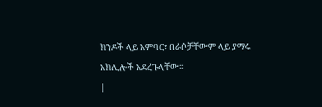ክንዶች ላይ አምባር፣ በራሶቻቸውም ላይ ያማሩ አክሊሎች አደረጉላቸው፡፡
|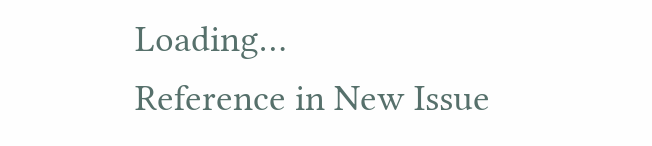Loading…
Reference in New Issue